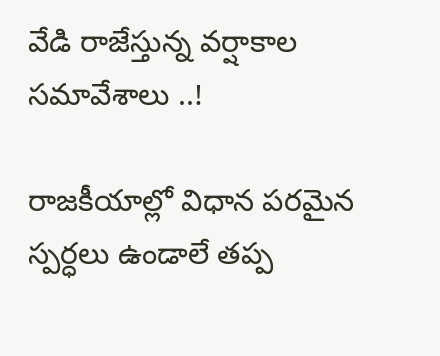వేడి రాజేస్తున్న వర్షాకాల సమావేశాలు ..!

రాజకీయాల్లో విధాన పరమైన స్పర్ధలు ఉండాలే తప్ప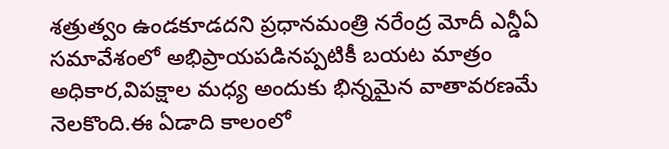శత్రుత్వం ఉండకూడదని ప్రధానమంత్రి నరేంద్ర మోదీ ఎన్డీఏ సమావేశంలో అభిప్రాయపడినప్పటికీ బయట మాత్రం అధికార,విపక్షాల మధ్య అందుకు భిన్నమైన వాతావరణమే నెలకొంది.ఈ ఏడాది కాలంలో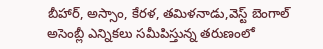బీహార్, అస్సాం, కేరళ, తమిళనాడు,వెస్ట్ బెంగాల్ అసెంబ్లీ ఎన్నికలు సమీపిస్తున్న తరుణంలో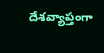దేశవ్యాప్తంగా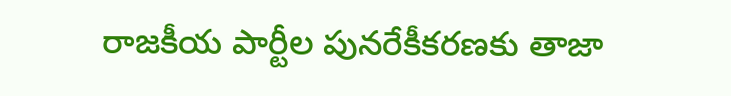రాజకీయ పార్టీల పునరేకీకరణకు తాజా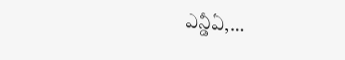ఎన్డీఏ,…